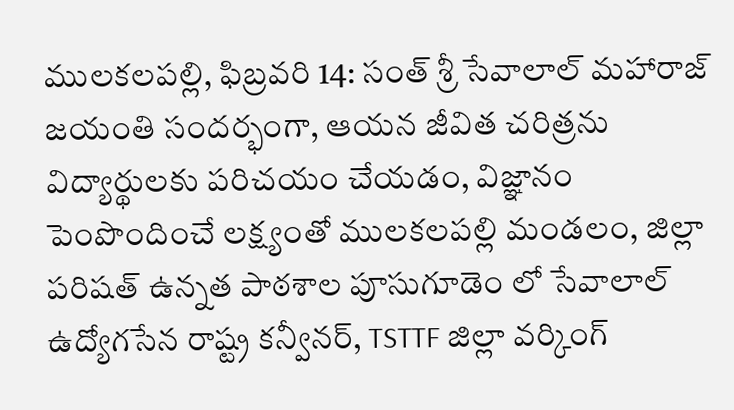ములకలపల్లి, ఫిబ్రవరి 14: సంత్ శ్రీ సేవాలాల్ మహారాజ్ జయంతి సందర్భంగా, ఆయన జీవిత చరిత్రను విద్యార్థులకు పరిచయం చేయడం, విజ్ఞానం పెంపొందించే లక్ష్యంతో ములకలపల్లి మండలం, జిల్లా పరిషత్ ఉన్నత పాఠశాల పూసుగూడెం లో సేవాలాల్ ఉద్యోగసేన రాష్ట్ర కన్వీనర్, TSTTF జిల్లా వర్కింగ్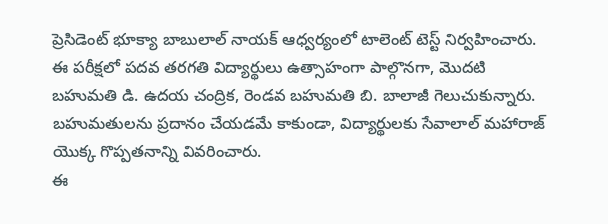ప్రెసిడెంట్ భూక్యా బాబులాల్ నాయక్ ఆధ్వర్యంలో టాలెంట్ టెస్ట్ నిర్వహించారు.
ఈ పరీక్షలో పదవ తరగతి విద్యార్థులు ఉత్సాహంగా పాల్గొనగా, మొదటి బహుమతి డి. ఉదయ చంద్రిక, రెండవ బహుమతి బి. బాలాజీ గెలుచుకున్నారు. బహుమతులను ప్రదానం చేయడమే కాకుండా, విద్యార్థులకు సేవాలాల్ మహారాజ్ యొక్క గొప్పతనాన్ని వివరించారు.
ఈ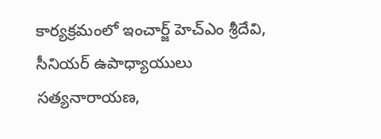కార్యక్రమంలో ఇంచార్జ్ హెచ్ఎం శ్రీదేవి, సీనియర్ ఉపాధ్యాయులు సత్యనారాయణ,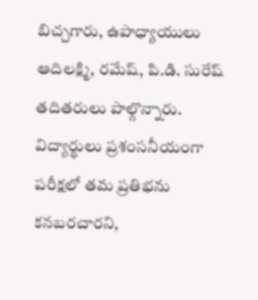బిచ్చగారు, ఉపాధ్యాయులు ఆదిలక్ష్మి, రమేష్, పి.డి. సురేష్ తదితరులు పాల్గొన్నారు. విద్యార్థులు ప్రశంసనీయంగా పరీక్షలో తమ ప్రతిభను కనబరచారని,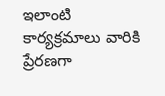ఇలాంటి కార్యక్రమాలు వారికి ప్రేరణగా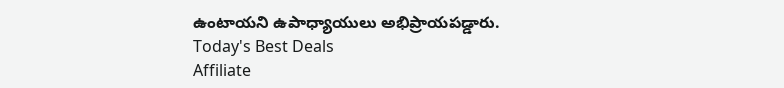ఉంటాయని ఉపాధ్యాయులు అభిప్రాయపడ్డారు.
Today's Best Deals
Affiliate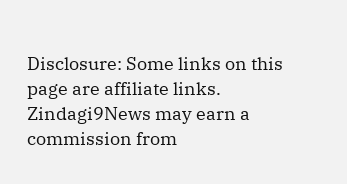Disclosure: Some links on this page are affiliate links. Zindagi9News may earn a commission from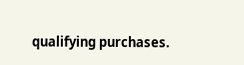qualifying purchases.